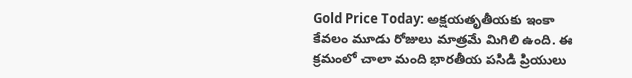Gold Price Today: అక్షయతృతీయకు ఇంకా కేవలం మూడు రోజులు మాత్రమే మిగిలి ఉంది. ఈ క్రమంలో చాలా మంది భారతీయ పసిడి ప్రియులు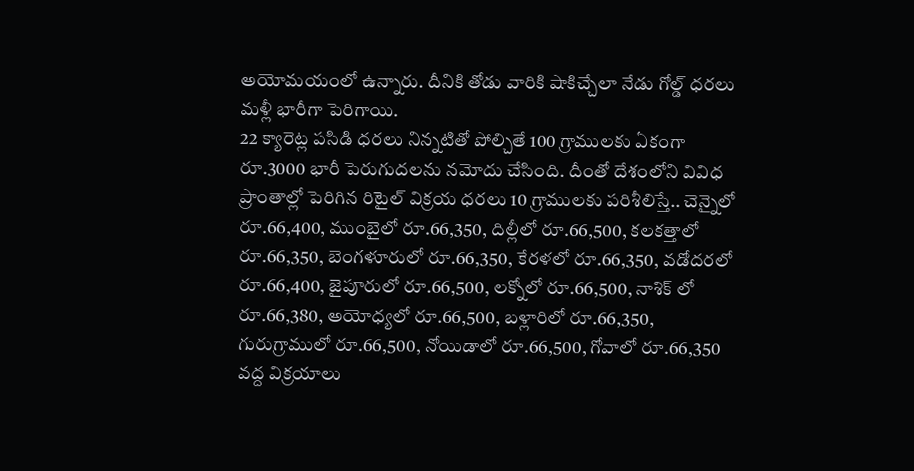అయోమయంలో ఉన్నారు. దీనికి తోడు వారికి షాకిచ్చేలా నేడు గోల్డ్ ధరలు మళ్లీ భారీగా పెరిగాయి.
22 క్యారెట్ల పసిడి ధరలు నిన్నటితో పోల్చితే 100 గ్రాములకు ఏకంగా రూ.3000 భారీ పెరుగుదలను నమోదు చేసింది. దీంతో దేశంలోని వివిధ ప్రాంతాల్లో పెరిగిన రిటైల్ విక్రయ ధరలు 10 గ్రాములకు పరిశీలిస్తే.. చెన్నైలో రూ.66,400, ముంబైలో రూ.66,350, దిల్లీలో రూ.66,500, కలకత్తాలో రూ.66,350, బెంగళూరులో రూ.66,350, కేరళలో రూ.66,350, వడోదరలో రూ.66,400, జైపూరులో రూ.66,500, లక్నోలో రూ.66,500, నాశిక్ లో రూ.66,380, అయోధ్యలో రూ.66,500, బళ్లారిలో రూ.66,350, గురుగ్రాములో రూ.66,500, నోయిడాలో రూ.66,500, గోవాలో రూ.66,350 వద్ద విక్రయాలు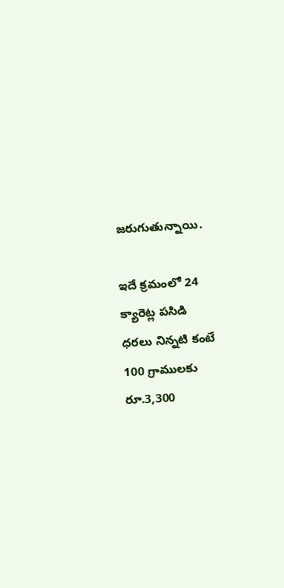జరుగుతున్నాయి.

ఇదే క్రమంలో 24 క్యారెట్ల పసిడి ధరలు నిన్నటి కంటే 100 గ్రాములకు రూ.3,300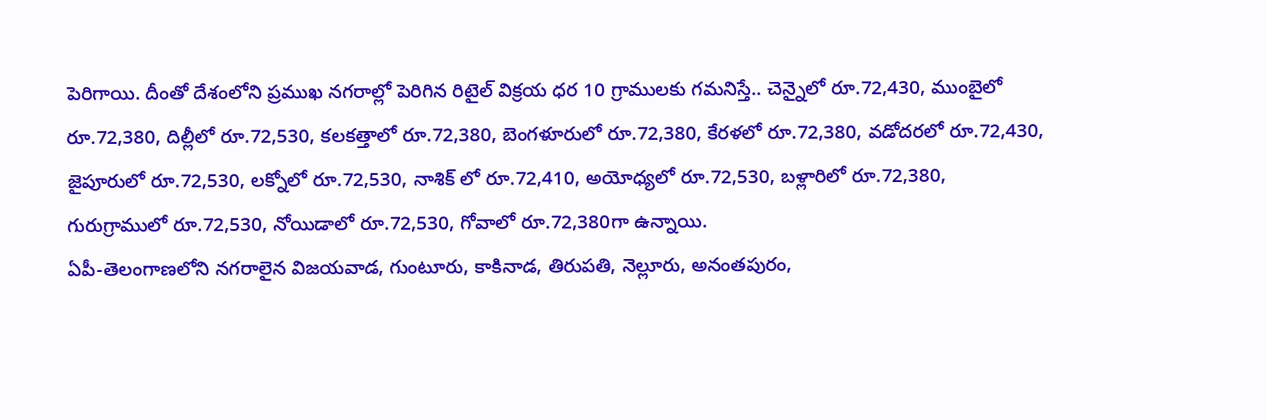పెరిగాయి. దీంతో దేశంలోని ప్రముఖ నగరాల్లో పెరిగిన రిటైల్ విక్రయ ధర 10 గ్రాములకు గమనిస్తే.. చెన్నైలో రూ.72,430, ముంబైలో రూ.72,380, దిల్లీలో రూ.72,530, కలకత్తాలో రూ.72,380, బెంగళూరులో రూ.72,380, కేరళలో రూ.72,380, వడోదరలో రూ.72,430, జైపూరులో రూ.72,530, లక్నోలో రూ.72,530, నాశిక్ లో రూ.72,410, అయోధ్యలో రూ.72,530, బళ్లారిలో రూ.72,380, గురుగ్రాములో రూ.72,530, నోయిడాలో రూ.72,530, గోవాలో రూ.72,380గా ఉన్నాయి.
ఏపీ-తెలంగాణలోని నగరాలైన విజయవాడ, గుంటూరు, కాకినాడ, తిరుపతి, నెల్లూరు, అనంతపురం,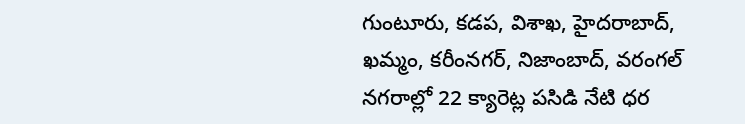గుంటూరు, కడప, విశాఖ, హైదరాబాద్, ఖమ్మం, కరీంనగర్, నిజాంబాద్, వరంగల్ నగరాల్లో 22 క్యారెట్ల పసిడి నేటి ధర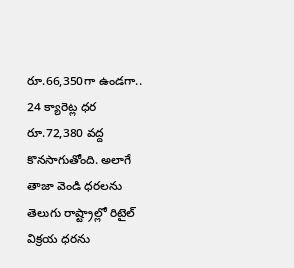రూ.66,350గా ఉండగా.. 24 క్యారెట్ల ధర రూ.72,380 వద్ద కొనసాగుతోంది. అలాగే తాజా వెండి ధరలను తెలుగు రాష్ట్రాల్లో రిటైల్ విక్రయ ధరను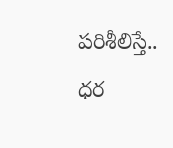పరిశీలిస్తే.. ధర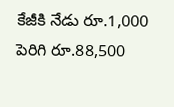కేజీకి నేడు రూ.1,000 పెరిగి రూ.88,500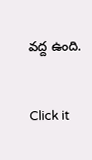వద్ద ఉంది.


Click it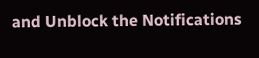and Unblock the Notifications